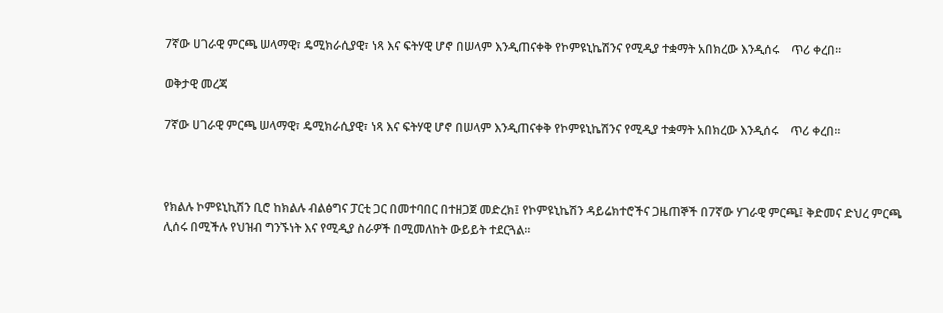7ኛው ሀገራዊ ምርጫ ሠላማዊ፣ ዴሚክራሲያዊ፣ ነጻ እና ፍትሃዊ ሆኖ በሠላም እንዲጠናቀቅ የኮምዩኒኬሽንና የሚዲያ ተቋማት አበክረው እንዲሰሩ    ጥሪ ቀረበ፡፡

ወቅታዊ መረጃ

7ኛው ሀገራዊ ምርጫ ሠላማዊ፣ ዴሚክራሲያዊ፣ ነጻ እና ፍትሃዊ ሆኖ በሠላም እንዲጠናቀቅ የኮምዩኒኬሽንና የሚዲያ ተቋማት አበክረው እንዲሰሩ    ጥሪ ቀረበ፡፡



የክልሉ ኮምዩኒኪሽን ቢሮ ከክልሉ ብልፅግና ፓርቲ ጋር በመተባበር በተዘጋጀ መድረክ፤ የኮምዩኒኬሽን ዳይሬክተሮችና ጋዜጠኞች በ7ኛው ሃገራዊ ምርጫ፤ ቅድመና ድህረ ምርጫ ሊሰሩ በሚችሉ የህዝብ ግንኙነት እና የሚዲያ ስራዎች በሚመለከት ውይይት ተደርጓል፡፡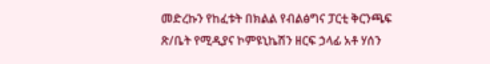መድረኩን የከፈቱት በክልል የብልፅግና ፓርቲ ቅርንጫፍ ጽ/ቤት የሚዲያና ኮምዩኒኬሽን ዘርፍ ኃላፊ አቶ ሃሰን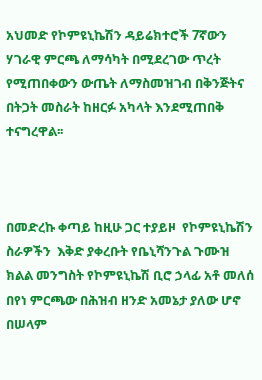አህመድ የኮምዩኒኬሽን ዳይሬክተሮች 7ኛውን ሃገራዊ ምርጫ ለማሳካት በሚደረገው ጥረት የሚጠበቀውን ውጤት ለማስመዝገብ በቅንጅትና በትጋት መስራት ከዘርፉ አካላት እንደሚጠበቅ ተናግረዋል፡፡



በመድረኩ ቀጣይ ከዚሁ ጋር ተያይዞ  የኮምዩኒኬሽን ስራዎችን  እቅድ ያቀረቡት የቤኒሻንጉል ጉሙዝ ክልል መንግስት የኮምዩኒኬሽ ቢሮ ኃላፊ አቶ መለሰ በየነ ምርጫው በሕዝብ ዘንድ አመኔታ ያለው ሆኖ በሠላም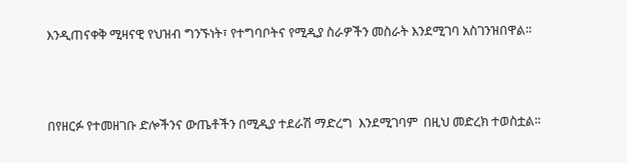እንዲጠናቀቅ ሚዛናዊ የህዝብ ግንኙነት፣ የተግባቦትና የሚዲያ ስራዎችን መስራት እንደሚገባ አስገንዝበዋል፡፡



በየዘርፉ የተመዘገቡ ድሎችንና ውጤቶችን በሚዲያ ተደራሽ ማድረግ  እንደሚገባም  በዚህ መድረክ ተወስቷል፡፡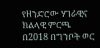የዘንድሮው ሃገራዊና ክልላዊ ምርጫ  በ2018 በግንቦት ወር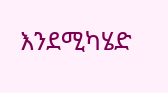እንደሚካሄድ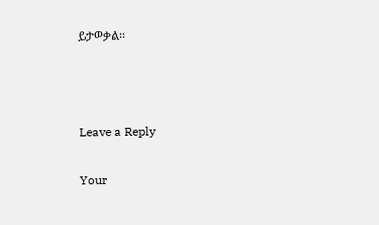ይታወቃል፡፡



Leave a Reply

Your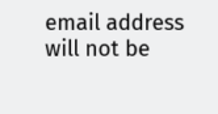email address will not be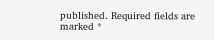published. Required fields are marked *